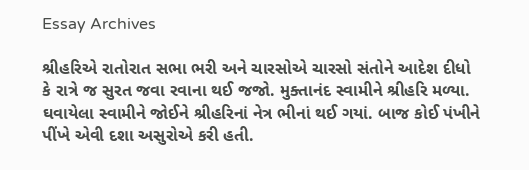Essay Archives

શ્રીહરિએ રાતોરાત સભા ભરી અને ચારસોએ ચારસો સંતોને આદેશ દીધો કે રાત્રે જ સુરત જવા રવાના થઈ જજો. મુક્તાનંદ સ્વામીને શ્રીહરિ મળ્યા. ઘવાયેલા સ્વામીને જોઈને શ્રીહરિનાં નેત્ર ભીનાં થઈ ગયાં. બાજ કોઈ પંખીને પીંખે એવી દશા અસુરોએ કરી હતી.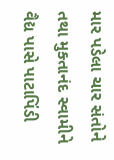માર પડેલા ચાર સંતોને તથા મુક્તાનંદ સ્વામીને વૈદ્ય પાસે પાટાપિંડી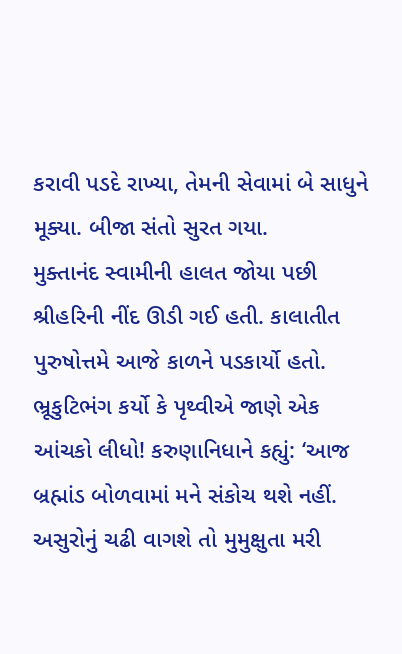કરાવી પડદે રાખ્યા, તેમની સેવામાં બે સાધુને મૂક્યા. બીજા સંતો સુરત ગયા.
મુક્તાનંદ સ્વામીની હાલત જોયા પછી શ્રીહરિની નીંદ ઊડી ગઈ હતી. કાલાતીત પુરુષોત્તમે આજે કાળને પડકાર્યો હતો. ભ્રૂકુટિભંગ કર્યો કે પૃથ્વીએ જાણે એક આંચકો લીધો! કરુણાનિધાને કહ્યું: ‘આજ બ્રહ્માંડ બોળવામાં મને સંકોચ થશે નહીં. અસુરોનું ચઢી વાગશે તો મુમુક્ષુતા મરી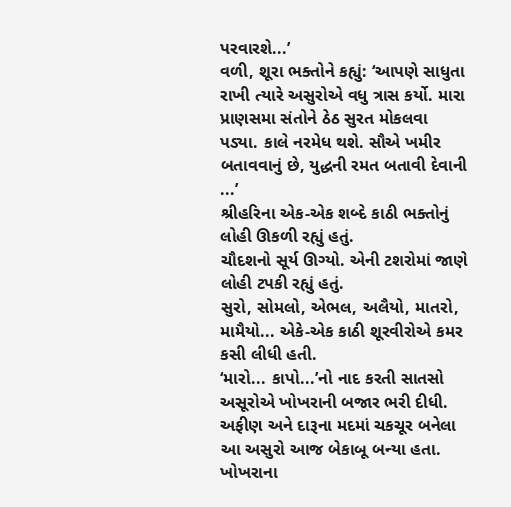પરવારશે...’
વળી, શૂરા ભક્તોને કહ્યું: ‘આપણે સાધુતા રાખી ત્યારે અસુરોએ વધુ ત્રાસ કર્યો. મારા પ્રાણસમા સંતોને ઠેઠ સુરત મોકલવા પડ્યા. કાલે નરમેધ થશે. સૌએ ખમીર બતાવવાનું છે, યુદ્ધની રમત બતાવી દેવાની ...’
શ્રીહરિના એક-એક શબ્દે કાઠી ભક્તોનું લોહી ઊકળી રહ્યું હતું.
ચૌદશનો સૂર્ય ઊગ્યો. એની ટશરોમાં જાણે લોહી ટપકી રહ્યું હતું.
સુરો, સોમલો, એભલ, અલૈયો, માતરો, મામૈયો... એકે-એક કાઠી શૂરવીરોએ કમર કસી લીધી હતી.
‘મારો... કાપો...’નો નાદ કરતી સાતસો અસૂરોએ ખોખરાની બજાર ભરી દીધી. અફીણ અને દારૂના મદમાં ચકચૂર બનેલા આ અસુરો આજ બેકાબૂ બન્યા હતા.
ખોખરાના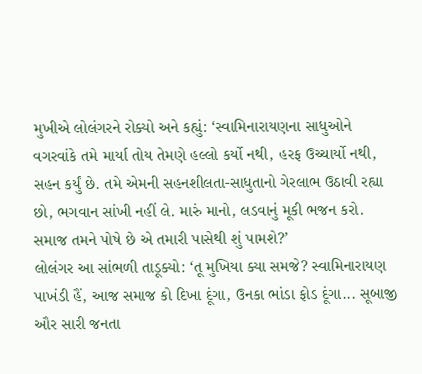મુખીએ લોલંગરને રોક્યો અને કહ્યું: ‘સ્વામિનારાયણના સાધુઓને વગરવાંકે તમે માર્યા તોય તેમણે હલ્લો કર્યો નથી, હરફ ઉચ્ચાર્યો નથી, સહન કર્યું છે. તમે એમની સહનશીલતા-સાધુતાનો ગેરલાભ ઉઠાવી રહ્યા છો, ભગવાન સાંખી નહીં લે. મારું માનો, લડવાનું મૂકી ભજન કરો. સમાજ તમને પોષે છે એ તમારી પાસેથી શું પામશે?’
લોલંગર આ સાંભળી તાડૂક્યો: ‘તૂ મુખિયા ક્યા સમજે? સ્વામિનારાયણ પાખંડી હૈં, આજ સમાજ કો દિખા દૂંગા, ઉનકા ભાંડા ફોડ દૂંગા... સૂબાજી ઔર સારી જનતા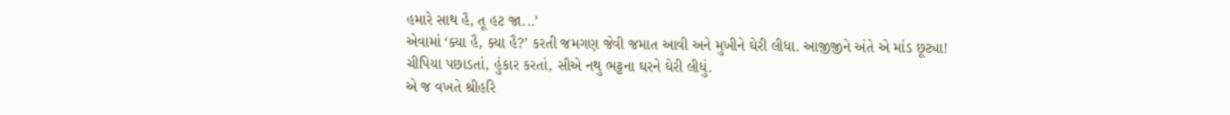હમારે સાથ હૈ, તૂ હટ જા...’
એવામાં ‘ક્યા હૈ, ક્યા હૈ?’ કરતી જમગણ જેવી જમાત આવી અને મુખીને ઘેરી લીધા. આજીજીને અંતે એ માંડ છૂટ્યા!
ચીપિયા પછાડતાં, હુંકાર કરતાં, સૌએ નથુ ભટ્ટના ઘરને ઘેરી લીધું.
એ જ વખતે શ્રીહરિ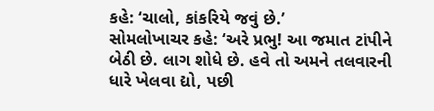કહે: ‘ચાલો, કાંકરિયે જવું છે.’
સોમલોખાચર કહે: ‘અરે પ્રભુ! આ જમાત ટાંપીને બેઠી છે. લાગ શોધે છે. હવે તો અમને તલવારની ધારે ખેલવા દ્યો, પછી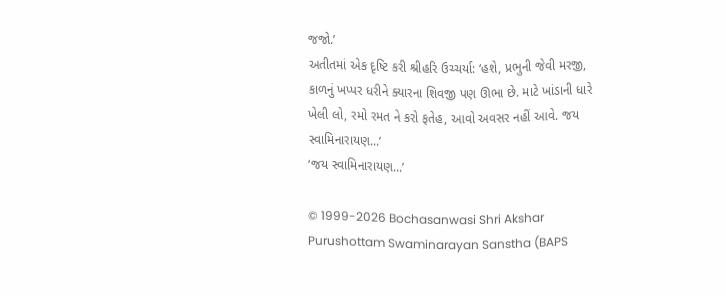જજો.’
અતીતમાં એક દૃષ્ટિ કરી શ્રીહરિ ઉચ્ચર્યા: ‘હશે, પ્રભુની જેવી મરજી, કાળનું ખપ્પર ધરીને ક્યારના શિવજી પણ ઊભા છે. માટે ખાંડાની ધારે ખેલી લો, રમો રમત ને કરો ફતેહ, આવો અવસર નહીં આવે. જય સ્વામિનારાયણ...’
‘જય સ્વામિનારાયણ...’

© 1999-2026 Bochasanwasi Shri Akshar Purushottam Swaminarayan Sanstha (BAPS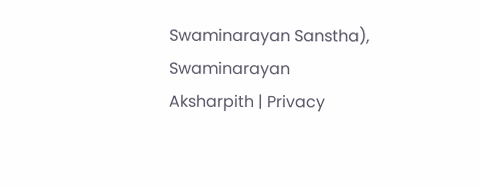Swaminarayan Sanstha), Swaminarayan Aksharpith | Privacy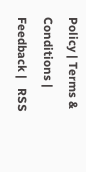Policy | Terms & Conditions | Feedback |   RSS